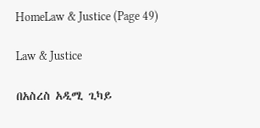HomeLaw & Justice (Page 49)

Law & Justice

በአስረስ አዲሚ ጊካይ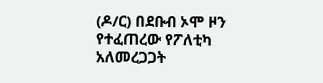(ዶ/ር) በደቡብ ኦሞ ዞን የተፈጠረው የፖለቲካ አለመረጋጋት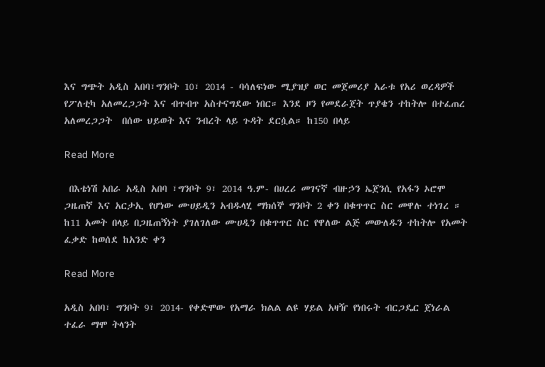እና ግጭት አዲስ አበባ፣ግንቦት 10፣ 2014 - ባሳለፍነው ሚያዝያ ወር መጀመሪያ አራቱ የአሪ ወረዳዎች የፖለቲካ አለመረጋጋት እና ብጥብጥ አስተናግደው ነበር። እንደ ዞን የመደራጀት ጥያቄን ተከትሎ በተፈጠረ አለመረጋጋት  በሰው ህይወት እና ንብረት ላይ ጉዳት ደርሷል። ከ150 በላይ

Read More

 በእቴነሽ አበራ አዲስ አበባ ፣ግንቦት 9፣ 2014 ዓ.ም- በሀረሪ መገናኛ ብዙኃን ኤጀንሲ የአፋን ኦሮሞ ጋዜጠኛ እና አርታኢ የሆነው ሙሀይዲን አብዱላሂ ማክሰኞ ግንቦት 2 ቀን በቁጥጥር ስር መዋሉ ተነገረ ። ከ11 አመት በላይ በጋዜጠኝነት ያገለገለው ሙሀዲን በቁጥጥር ስር የዋለው ልጅ መውለዱን ተከትሎ የአመት ፈቃድ ከወሰደ ከአንድ ቀን

Read More

አዲስ አበባ፣ ግንቦት 9፣ 2014- የቀድሞው የአማራ ክልል ልዩ ሃይል አዛዥ የነበሩት ብርጋዴር ጀነራል ተፈራ ማሞ ትላንት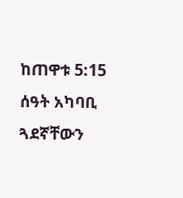ከጠዋቱ 5:15 ሰዓት አካባቢ ጓደኛቸውን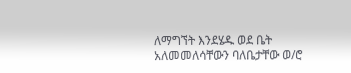ለማግኘት እንደሄዱ ወደ ቤት አለመመለሳቸውን ባለቤታቸው ወ/ሮ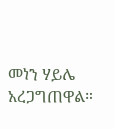መነን ሃይሌ አረጋግጠዋል።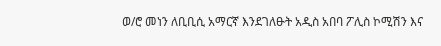ወ/ሮ መነን ለቢቢሲ አማርኛ እንደገለፁት አዲስ አበባ ፖሊስ ኮሚሽን እና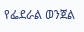የፌደራል ወንጀል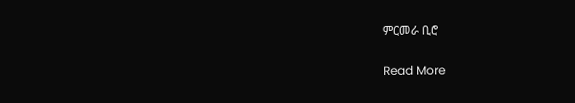ምርመራ ቢሮ

Read More